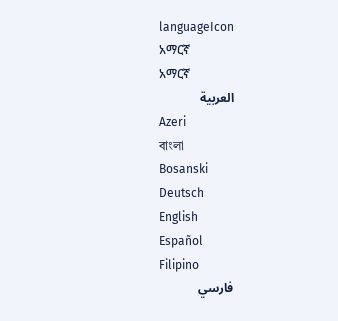languageIcon
አማርኛ
አማርኛ
العربية
Azeri
বাংলা
Bosanski
Deutsch
English
Español
Filipino
فارسي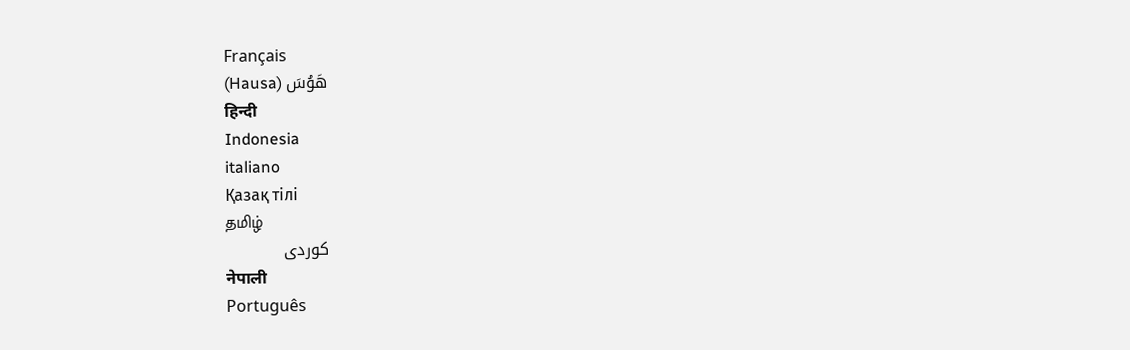Français
(Hausa) هَوُسَ
हिन्दी
Indonesia
italiano
Қазақ тілі
தமிழ்
كوردی
नेपाली
Português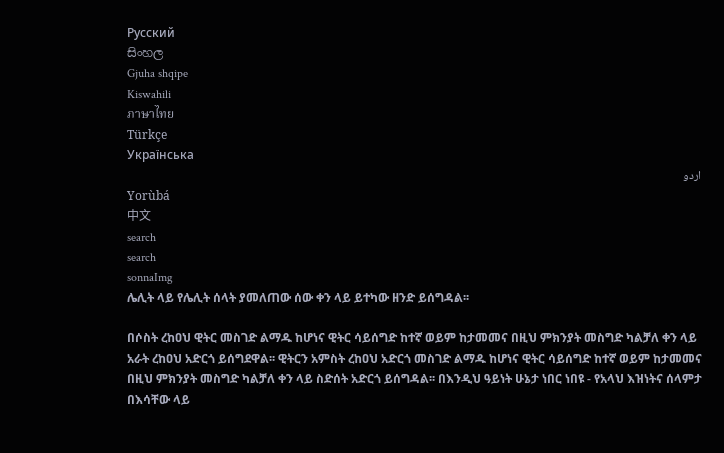Pусский
සිංහල
Gjuha shqipe
Kiswahili
ภาษาไทย
Türkçe
Українська
اردو
Yorùbá
中文
search
search
sonnaImg
ሌሊት ላይ የሌሊት ሰላት ያመለጠው ሰው ቀን ላይ ይተካው ዘንድ ይሰግዳል፡፡

በሶስት ረከዐህ ዊትር መስገድ ልማዱ ከሆነና ዊትር ሳይሰግድ ከተኛ ወይም ከታመመና በዚህ ምክንያት መስግድ ካልቻለ ቀን ላይ አራት ረከዐህ አድርጎ ይሰግደዋል፡፡ ዊትርን አምስት ረከዐህ አድርጎ መስገድ ልማዱ ከሆነና ዊትር ሳይሰግድ ከተኛ ወይም ከታመመና በዚህ ምክንያት መስግድ ካልቻለ ቀን ላይ ስድሰት አድርጎ ይሰግዳል፡፡ በእንዲህ ዓይነት ሁኔታ ነበር ነበዩ - የአላህ እዝነትና ሰላምታ በእሳቸው ላይ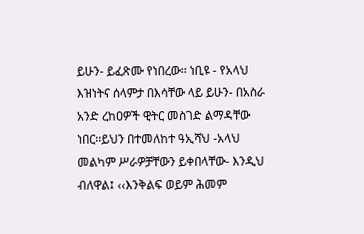ይሁን- ይፈጽሙ የነበረው፡፡ ነቢዩ - የአላህ እዝነትና ሰላምታ በእሳቸው ላይ ይሁን- በአስራ አንድ ረከዐዎች ዊትር መስገድ ልማዳቸው ነበር፡፡ይህን በተመለከተ ዓኢሻህ -አላህ መልካም ሥራዎቻቸውን ይቀበላቸው- እንዲህ ብለዋል፤ ‹‹እንቅልፍ ወይም ሕመም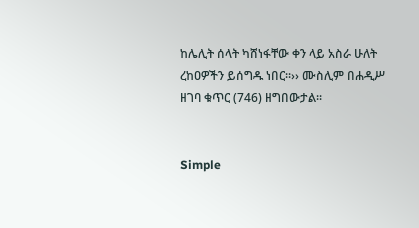ከሌሊት ሰላት ካሸነፋቸው ቀን ላይ አስራ ሁለት ረከዐዎችን ይሰግዱ ነበር፡፡›› ሙስሊም በሐዲሥ ዘገባ ቁጥር (746) ዘግበውታል፡፡


Simple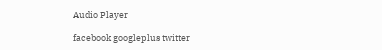Audio Player

facebook googleplus twitter